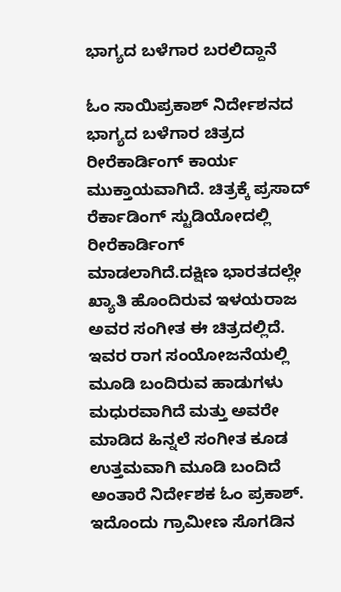ಭಾಗ್ಯದ ಬಳೆಗಾರ ಬರಲಿದ್ದಾನೆ

ಓಂ ಸಾಯಿಪ್ರಕಾಶ್ ನಿರ್ದೇಶನದ ಭಾಗ್ಯದ ಬಳೆಗಾರ ಚಿತ್ರದ ರೀರೆಕಾರ್ಡಿಂಗ್ ಕಾರ್ಯ ಮುಕ್ತಾಯವಾಗಿದೆ. ಚಿತ್ರಕ್ಕೆ ಪ್ರಸಾದ್ ರೆರ್ಕಾಡಿಂಗ್ ಸ್ಟುಡಿಯೋದಲ್ಲಿ ರೀರೆಕಾರ್ಡಿಂಗ್ ಮಾಡಲಾಗಿದೆ.ದಕ್ಷಿಣ ಭಾರತದಲ್ಲೇ ಖ್ಯಾತಿ ಹೊಂದಿರುವ ಇಳಯರಾಜ ಅವರ ಸಂಗೀತ ಈ ಚಿತ್ರದಲ್ಲಿದೆ. ಇವರ ರಾಗ ಸಂಯೋಜನೆಯಲ್ಲಿ ಮೂಡಿ ಬಂದಿರುವ ಹಾಡುಗಳು ಮಧುರವಾಗಿದೆ ಮತ್ತು ಅವರೇ ಮಾಡಿದ ಹಿನ್ನಲೆ ಸಂಗೀತ ಕೂಡ ಉತ್ತಮವಾಗಿ ಮೂಡಿ ಬಂದಿದೆ ಅಂತಾರೆ ನಿರ್ದೇಶಕ ಓಂ ಪ್ರಕಾಶ್. ಇದೊಂದು ಗ್ರಾಮೀಣ ಸೊಗಡಿನ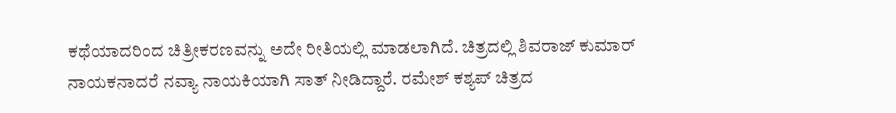ಕಥೆಯಾದರಿಂದ ಚಿತ್ರೀಕರಣವನ್ನು ಅದೇ ರೀತಿಯಲ್ಲಿ ಮಾಡಲಾಗಿದೆ. ಚಿತ್ರದಲ್ಲಿ ಶಿವರಾಜ್ ಕುಮಾರ್ ನಾಯಕನಾದರೆ ನವ್ಯಾ ನಾಯಕಿಯಾಗಿ ಸಾತ್ ನೀಡಿದ್ದಾರೆ. ರಮೇಶ್ ಕಶ್ಯಪ್ ಚಿತ್ರದ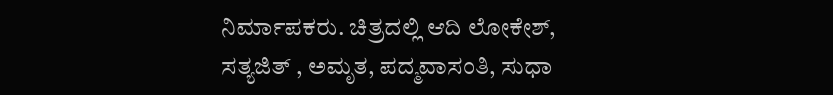ನಿರ್ಮಾಪಕರು. ಚಿತ್ರದಲ್ಲಿ ಆದಿ ಲೋಕೇಶ್, ಸತ್ಯಜಿತ್ , ಅಮೃತ, ಪದ್ಮವಾಸಂತಿ, ಸುಧಾ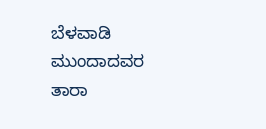ಬೆಳವಾಡಿ ಮುಂದಾದವರ ತಾರಾ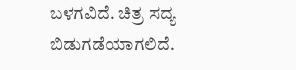ಬಳಗವಿದೆ. ಚಿತ್ರ ಸದ್ಯ ಬಿಡುಗಡೆಯಾಗಲಿದೆ.